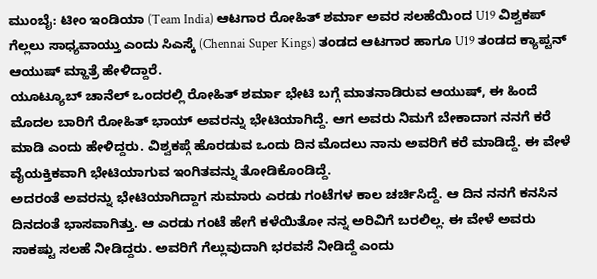ಮುಂಬೈ: ಟೀಂ ಇಂಡಿಯಾ (Team India) ಆಟಗಾರ ರೋಹಿತ್ ಶರ್ಮಾ ಅವರ ಸಲಹೆಯಿಂದ U19 ವಿಶ್ವಕಪ್ ಗೆಲ್ಲಲು ಸಾಧ್ಯವಾಯ್ತು ಎಂದು ಸಿಎಸ್ಕೆ (Chennai Super Kings) ತಂಡದ ಆಟಗಾರ ಹಾಗೂ U19 ತಂಡದ ಕ್ಯಾಪ್ಟನ್ ಆಯುಷ್ ಮ್ಹಾತ್ರೆ ಹೇಳಿದ್ದಾರೆ.
ಯೂಟ್ಯೂಬ್ ಚಾನೆಲ್ ಒಂದರಲ್ಲಿ ರೋಹಿತ್ ಶರ್ಮಾ ಭೇಟಿ ಬಗ್ಗೆ ಮಾತನಾಡಿರುವ ಆಯುಷ್, ಈ ಹಿಂದೆ ಮೊದಲ ಬಾರಿಗೆ ರೋಹಿತ್ ಭಾಯ್ ಅವರನ್ನು ಭೇಟಿಯಾಗಿದ್ದೆ. ಆಗ ಅವರು ನಿಮಗೆ ಬೇಕಾದಾಗ ನನಗೆ ಕರೆ ಮಾಡಿ ಎಂದು ಹೇಳಿದ್ದರು. ವಿಶ್ವಕಪ್ಗೆ ಹೊರಡುವ ಒಂದು ದಿನ ಮೊದಲು ನಾನು ಅವರಿಗೆ ಕರೆ ಮಾಡಿದ್ದೆ. ಈ ವೇಳೆ ವೈಯಕ್ತಿಕವಾಗಿ ಭೇಟಿಯಾಗುವ ಇಂಗಿತವನ್ನು ತೋಡಿಕೊಂಡಿದ್ದೆ.
ಅದರಂತೆ ಅವರನ್ನು ಭೇಟಿಯಾಗಿದ್ದಾಗ ಸುಮಾರು ಎರಡು ಗಂಟೆಗಳ ಕಾಲ ಚರ್ಚಿಸಿದ್ದೆ. ಆ ದಿನ ನನಗೆ ಕನಸಿನ ದಿನದಂತೆ ಭಾಸವಾಗಿತ್ತು. ಆ ಎರಡು ಗಂಟೆ ಹೇಗೆ ಕಳೆಯಿತೋ ನನ್ನ ಅರಿವಿಗೆ ಬರಲಿಲ್ಲ. ಈ ವೇಳೆ ಅವರು ಸಾಕಷ್ಟು ಸಲಹೆ ನೀಡಿದ್ದರು. ಅವರಿಗೆ ಗೆಲ್ಲುವುದಾಗಿ ಭರವಸೆ ನೀಡಿದ್ದೆ ಎಂದು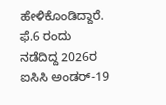ಹೇಳಿಕೊಂಡಿದ್ದಾರೆ.
ಫೆ.6 ರಂದು ನಡೆದಿದ್ದ 2026ರ ಐಸಿಸಿ ಅಂಡರ್-19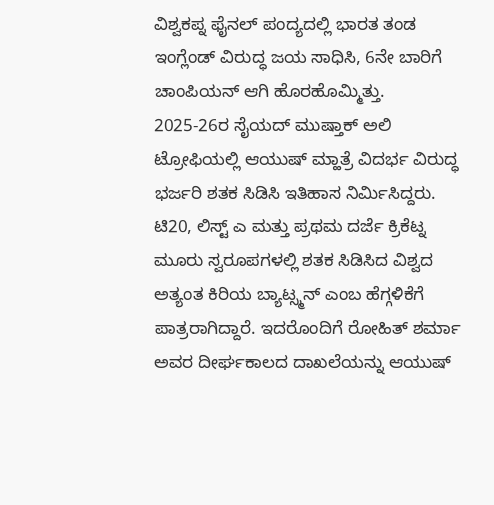ವಿಶ್ವಕಪ್ನ ಫೈನಲ್ ಪಂದ್ಯದಲ್ಲಿ ಭಾರತ ತಂಡ ಇಂಗ್ಲೆಂಡ್ ವಿರುದ್ಧ ಜಯ ಸಾಧಿಸಿ, 6ನೇ ಬಾರಿಗೆ ಚಾಂಪಿಯನ್ ಆಗಿ ಹೊರಹೊಮ್ಮಿತ್ತು.
2025-26ರ ಸೈಯದ್ ಮುಷ್ತಾಕ್ ಅಲಿ ಟ್ರೋಫಿಯಲ್ಲಿ ಆಯುಷ್ ಮ್ಹಾತ್ರೆ ವಿದರ್ಭ ವಿರುದ್ಧ ಭರ್ಜರಿ ಶತಕ ಸಿಡಿಸಿ ಇತಿಹಾಸ ನಿರ್ಮಿಸಿದ್ದರು. ಟಿ20, ಲಿಸ್ಟ್ ಎ ಮತ್ತು ಪ್ರಥಮ ದರ್ಜೆ ಕ್ರಿಕೆಟ್ನ ಮೂರು ಸ್ವರೂಪಗಳಲ್ಲಿ ಶತಕ ಸಿಡಿಸಿದ ವಿಶ್ವದ ಅತ್ಯಂತ ಕಿರಿಯ ಬ್ಯಾಟ್ಸ್ಮನ್ ಎಂಬ ಹೆಗ್ಗಳಿಕೆಗೆ ಪಾತ್ರರಾಗಿದ್ದಾರೆ. ಇದರೊಂದಿಗೆ ರೋಹಿತ್ ಶರ್ಮಾ ಅವರ ದೀರ್ಘಕಾಲದ ದಾಖಲೆಯನ್ನು ಆಯುಷ್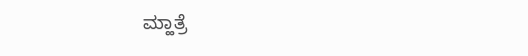ಮ್ಹಾತ್ರೆ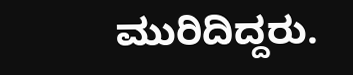ಮುರಿದಿದ್ದರು.